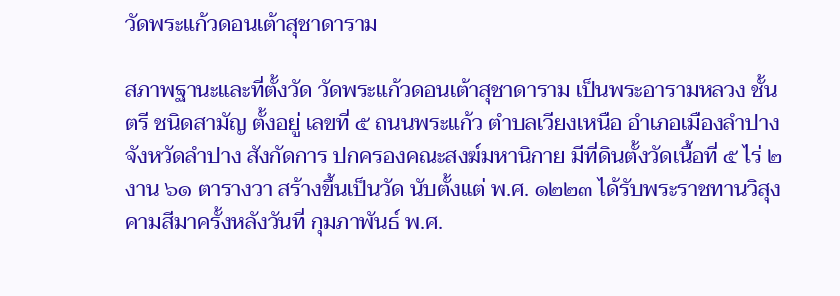วัดพระแก้วดอนเต้าสุชาดาราม

สภาพฐานะและที่ตั้งวัด วัดพระแก้วดอนเต้าสุชาดาราม เป็นพระอารามหลวง ชั้นตรี ชนิดสามัญ ตั้งอยู่ เลขที่ ๕ ถนนพระแก้ว ตำบลเวียงเหนือ อำเภอเมืองลำปาง จังหวัดลำปาง สังกัดการ ปกครองคณะสงฆ์มหานิกาย มีที่ดินตั้งวัดเนื้อที่ ๕ ไร่ ๒ งาน ๖๑ ตารางวา สร้างขึ้นเป็นวัด นับตั้งแต่ พ.ศ. ๑๒๒๓ ได้รับพระราชทานวิสุงคามสีมาครั้งหลังวันที่ กุมภาพันธ์ พ.ศ.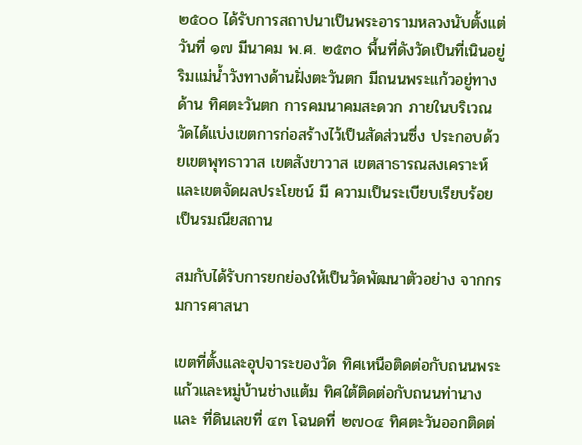๒๕๐๐ ได้รับการสถาปนาเป็นพระอารามหลวงนับตั้งแต่วันที่ ๑๗ มีนาคม พ.ศ. ๒๕๓๐ พื้นที่ดังวัดเป็นที่เนินอยู่ริมแม่น้ำวังทางด้านฝั่งตะวันตก มีถนนพระแก้วอยู่ทางด้าน ทิศตะวันตก การคมนาคมสะดวก ภายในบริเวณวัดได้แบ่งเขตการก่อสร้างไว้เป็นสัดส่วนซึ่ง ประกอบด้วยเขตพุทธาวาส เขตสังขาวาส เขตสาธารณสงเคราะห์และเขตจัดผลประโยชน์ มี ความเป็นระเบียบเรียบร้อยเป็นรมณียสถาน

สมกับได้รับการยกย่องให้เป็นวัดพัฒนาตัวอย่าง จากกรมการศาสนา

เขตที่ตั้งและอุปจาระของวัด ทิศเหนือติดต่อกับถนนพระแก้วและหมู่บ้านช่างแต้ม ทิศใต้ติดต่อกับถนนท่านางและ ที่ดินเลขที่ ๔๓ โฉนดที่ ๒๗๐๔ ทิศตะวันออกติดต่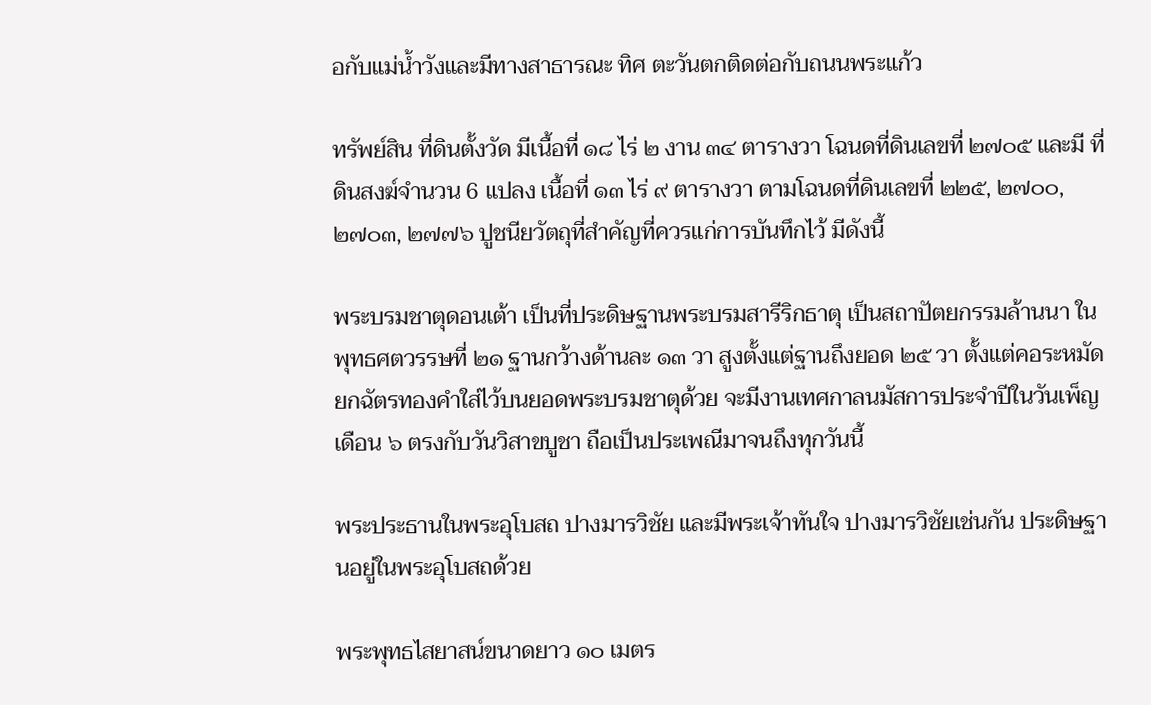อกับแม่น้ำวังและมีทางสาธารณะ ทิศ ตะวันตกติดต่อกับถนนพระแก้ว

ทรัพย์สิน ที่ดินตั้งวัด มีเนื้อที่ ๑๘ ไร่ ๒ งาน ๓๔ ตารางวา โฉนดที่ดินเลขที่ ๒๗๐๕ และมี ที่ดินสงฆ์จำนวน 6 แปลง เนื้อที่ ๑๓ ไร่ ๙ ตารางวา ตามโฉนดที่ดินเลขที่ ๒๒๕, ๒๗๐๐, ๒๗๐๓, ๒๗๗๖ ปูชนียวัตถุที่สำคัญที่ควรแก่การบันทึกไว้ มีดังนี้

พระบรมชาตุดอนเต้า เป็นที่ประดิษฐานพระบรมสารีริกธาตุ เป็นสถาปัตยกรรมล้านนา ในพุทธศตวรรษที่ ๒๑ ฐานกว้างด้านละ ๑๓ วา สูงตั้งแต่ฐานถึงยอด ๒๕ วา ตั้งแต่คอระหมัด ยกฉัตรทองคำใส่ไว้บนยอดพระบรมชาตุด้วย จะมีงานเทศกาลนมัสการประจำปีในวันเพ็ญเดือน ๖ ตรงกับวันวิสาขบูชา ถือเป็นประเพณีมาจนถึงทุกวันนี้

พระประธานในพระอุโบสถ ปางมารวิชัย และมีพระเจ้าทันใจ ปางมารวิชัยเช่นกัน ประดิษฐานอยู่ในพระอุโบสถด้วย

พระพุทธไสยาสน์ขนาดยาว ๑๐ เมตร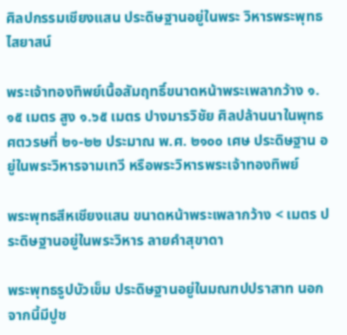ศิลปกรรมเชียงแสน ประดิษฐานอยู่ในพระ วิหารพระพุทธไสยาสน์

พระเจ้าทองทิพย์เนื้อสัมฤทธิ์ขนาดหน้าพระเพลากว้าง ๑.๑๕ เมตร สูง ๑.๖๕ เมตร ปางมารวิชัย ศิลปล้านนาในพุทธศตวรษที่ ๒๑-๒๒ ประมาณ พ.ศ. ๒๑๐๐ เศษ ประดิษฐาน อยู่ในพระวิหารจามเทวี หรือพระวิหารพระเจ้าทองทิพย์

พระพุทธสีหเชียงแสน ขนาดหน้าพระเพลากว้าง < เมตร ประดิษฐานอยู่ในพระวิหาร ลายคำสุขาดา

พระพุทธรูปบัวเข็ม ประดิษฐานอยู่ในมณฑปปราสาท นอกจากนี้มีปูช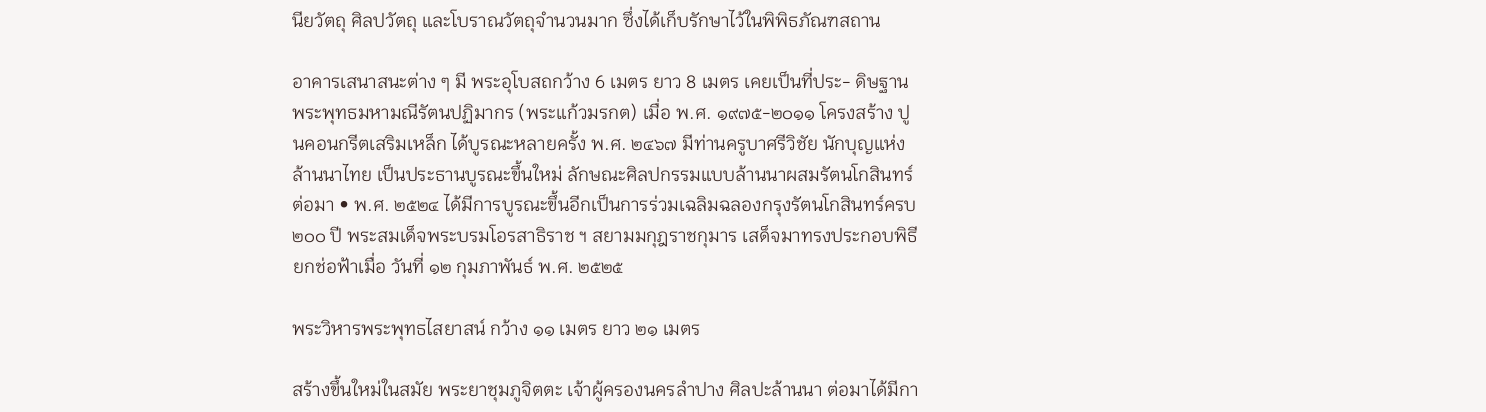นียวัตถุ ศิลปวัตถุ และโบราณวัตถุจำนวนมาก ซึ่งได้เก็บรักษาไว้ในพิพิธภัณฑสถาน

อาคารเสนาสนะต่าง ๆ มี พระอุโบสถกว้าง 6 เมตร ยาว 8 เมตร เคยเป็นที่ประ- ดิษฐานพระพุทธมหามณีรัตนปฏิมากร (พระแก้วมรกต) เมื่อ พ.ศ. ๑๙๗๕-๒๐๑๑ โครงสร้าง ปูนคอนกรีตเสริมเหล็ก ได้บูรณะหลายครั้ง พ.ศ. ๒๔๖๗ มีท่านครูบาศรีวิชัย นักบุญแห่ง ล้านนาไทย เป็นประธานบูรณะขึ้นใหม่ ลักษณะศิลปกรรมแบบล้านนาผสมรัตนโกสินทร์ ต่อมา • พ.ศ. ๒๕๒๔ ได้มีการบูรณะขึ้นอีกเป็นการร่วมเฉลิมฉลองกรุงรัตนโกสินทร์ครบ ๒๐๐ ปี พระสมเด็จพระบรมโอรสาธิราช ฯ สยามมกุฎราชกุมาร เสด็จมาทรงประกอบพิธียกช่อฟ้าเมื่อ วันที่ ๑๒ กุมภาพันธ์ พ.ศ. ๒๕๒๕

พระวิหารพระพุทธไสยาสน์ กว้าง ๑๑ เมตร ยาว ๒๑ เมตร

สร้างขึ้นใหม่ในสมัย พระยาชุมภูจิตตะ เจ้าผู้ครองนครลำปาง ศิลปะล้านนา ต่อมาได้มีกา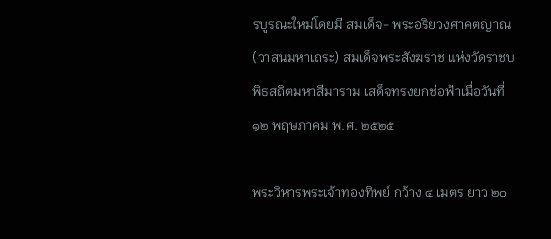รบูรณะใหม่โดยมี สมเด็จ- พระอริยวงศาคตญาณ (วาสนมหาเถระ) สมเด็จพระสังฆราช แห่งวัดราชบพิธสถิตมหาสีมาราม เสด็จทรงยกช่อฟ้าเมื่อวันที่ ๑๒ พฤษภาคม พ.ศ. ๒๕๒๕

พระวิหารพระเจ้าทองทิพย์ กว้าง ๔ เมตร ยาว ๒๐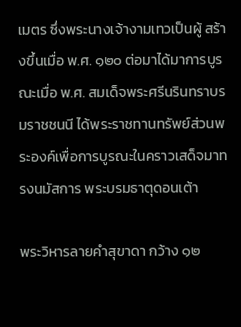เมตร ซึ่งพระนางเจ้างามเทวเป็นผู้ สร้างขึ้นเมื่อ พ.ศ. ๑๒๐ ต่อมาได้มาการบูรณะเมื่อ พ.ศ. สมเด็จพระศรีนรินทราบรมราชชนนี ได้พระราชทานทรัพย์ส่วนพระองค์เพื่อการบูรณะในคราวเสด็จมาทรงนมัสการ พระบรมธาตุดอนเต้า

พระวิหารลายคำสุขาดา กว้าง ๑๒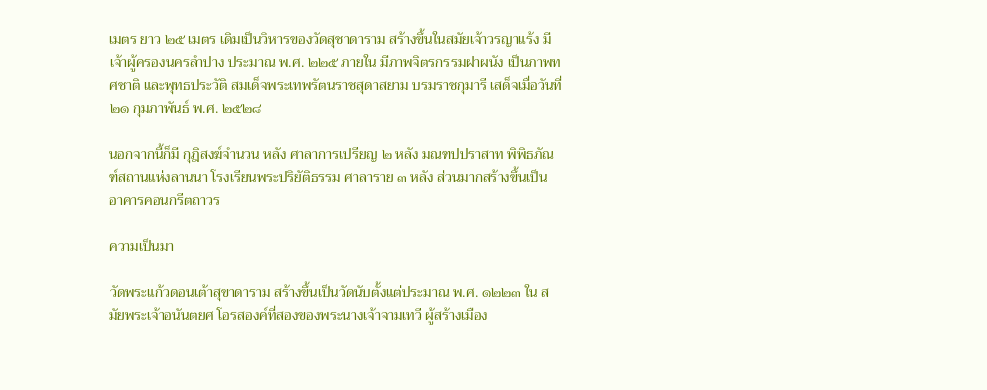เมตร ยาว ๒๕ เมตร เดิมเป็นวิหารของวัดสุชาดาราม สร้างขึ้นในสมัยเจ้าวรญาแร้ง มีเจ้าผู้ครองนครลำปาง ประมาณ พ.ศ. ๒๒๕ ภายใน มีภาพจิตรกรรมฝาผนัง เป็นภาพทศชาติ และพุทธประวัติ สมเด็จพระเทพรัตนราชสุดาสยาม บรมราชกุมารี เสด็จเมื่อวันที่ ๒๑ กุมภาพันธ์ พ.ศ. ๒๕๒๘

นอกจากนี้ก็มี กุฎิสงฆ์จำนวน หลัง ศาลาการเปรียญ ๒ หลัง มณฑปปราสาท พิพิธภัณฑ์สถานแห่งลานนา โรงเรียนพระปริยัติธรรม ศาลาราย ๓ หลัง ส่วนมากสร้างขึ้นเป็น อาคารคอนกรีตถาวร

ความเป็นมา

วัดพระแก้วดอนเต้าสุขาดาราม สร้างขึ้นเป็นวัดนับตั้งแต่ประมาณ พ.ศ. ๑๒๒๓ ใน สมัยพระเจ้าอนันตยศ โอรสองค์ที่สองของพระนางเจ้าจามเทวี ผู้สร้างเมือง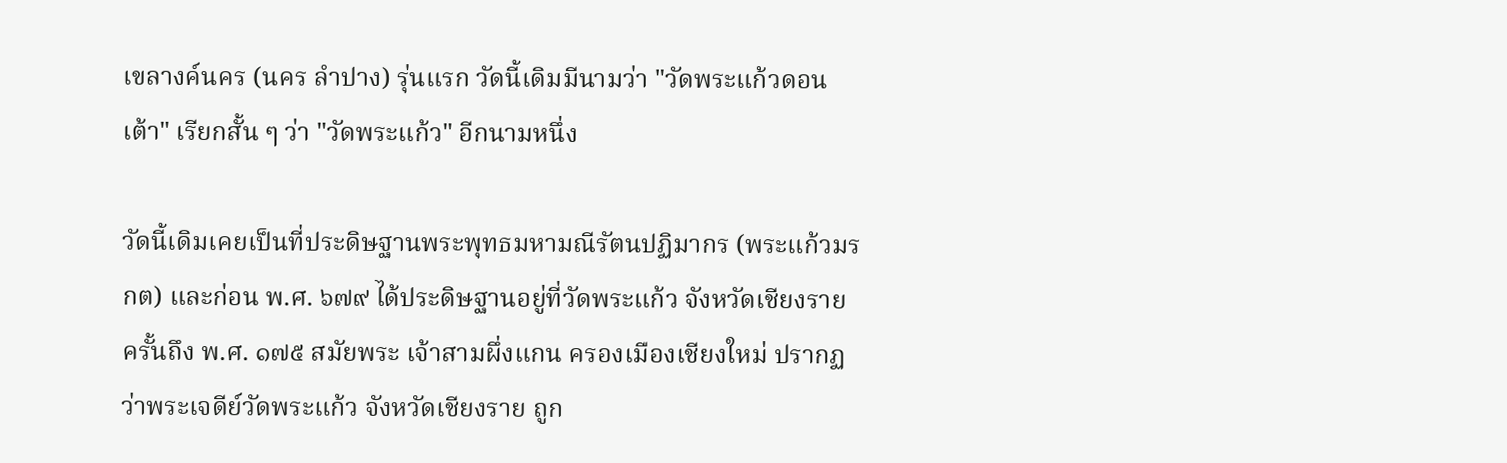เขลางค์นคร (นคร ลำปาง) รุ่นแรก วัดนี้เดิมมีนามว่า "วัดพระแก้วดอนเต้า" เรียกสั้น ๆ ว่า "วัดพระแก้ว" อีกนามหนึ่ง

วัดนี้เดิมเคยเป็นที่ประดิษฐานพระพุทธมหามณีรัตนปฏิมากร (พระแก้วมรกต) และก่อน พ.ศ. ๖๗๙ ได้ประดิษฐานอยู่ที่วัดพระแก้ว จังหวัดเชียงราย ครั้นถึง พ.ศ. ๑๗๕ สมัยพระ เจ้าสามผึ่งแกน ครองเมืองเชียงใหม่ ปรากฏว่าพระเจดีย์วัดพระแก้ว จังหวัดเชียงราย ถูก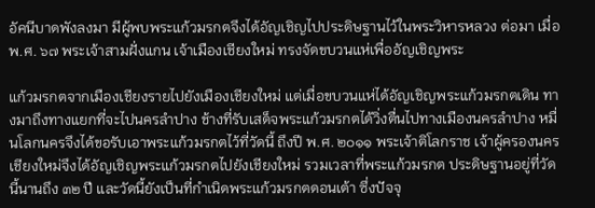อัคนีบาดพังลงมา มีผู้พบพระแก้วมรกตจึงได้อัญเชิญไปประดิษฐานไว้ในพระวิหารหลวง ต่อมา เมื่อ พ.ศ. ๖๗ พระเจ้าสามฝั่งแกน เจ้าเมืองเชียงใหม่ ทรงจัดขบวนแห่เพื่ออัญเชิญพระ

แก้วมรกตจากเมืองเชียงรายไปยังเมืองเชียงใหม่ แต่เมื่อขบวนแห่ได้อัญเชิญพระแก้วมรกตเดิน ทางมาถึงทางแยกที่จะไปนครลำปาง ช้างที่รับเสด็จพระแก้วมรกตได้วิ่งตื่นไปทางเมืองนครลำปาง หมื่นโลกนครจึงได้ขอรับเอาพระแก้วมรกตไว้ที่วัดนี้ ถึงปี พ.ศ. ๒๐๑๑ พระเจ้าติโลกราช เจ้าผู้ครองนครเชียงใหม่จึงได้อัญเชิญพระแก้วมรกตไปยังเชียงใหม่ รวมเวลาที่พระแก้วมรกต ประดิษฐานอยู่ที่วัดนี้นานถึง ๓๒ ปี และวัดนี้ยังเป็นที่กำเนิดพระแก้วมรกตดอนเต้า ซึ่งปัจจุ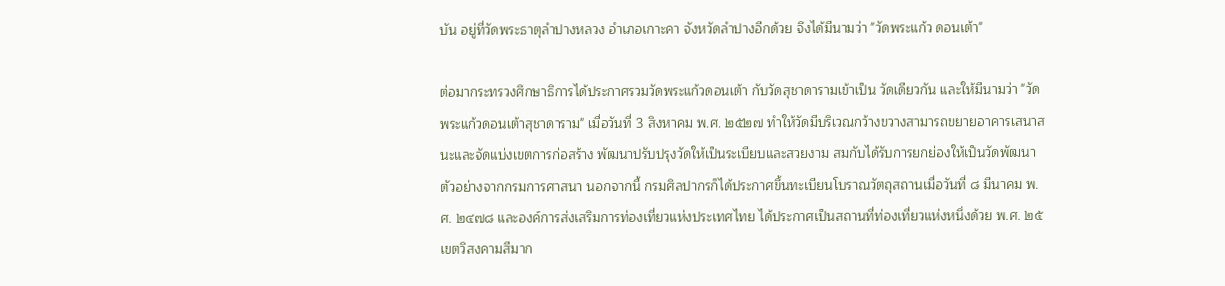บัน อยู่ที่วัดพระธาตุลำปางหลวง อำเภอเกาะคา จังหวัดลำปางอีกด้วย จึงได้มีนามว่า "วัดพระแก้ว ดอนเต้า"

ต่อมากระทรวงศึกษาธิการได้ประกาศรวมวัดพระแก้วดอนเต้า กับวัดสุชาดารามเข้าเป็น วัดเดียวกัน และให้มีนามว่า "วัดพระแก้วดอนเต้าสุชาดาราม" เมื่อวันที่ 3 สิงหาคม พ.ศ. ๒๕๒๗ ทำให้วัดมีบริเวณกว้างขวางสามารถขยายอาคารเสนาสนะและจัดแบ่งเขตการก่อสร้าง พัฒนาปรับปรุงวัดให้เป็นระเบียบและสวยงาม สมกับได้รับการยกย่องให้เป็นวัดพัฒนาตัวอย่างจากกรมการศาสนา นอกจากนี้ กรมศิลปากรก็ได้ประกาศขึ้นทะเบียนโบราณวัตถุสถานเมื่อวันที่ ๘ มีนาคม พ.ศ. ๒๔๗๘ และองค์การส่งเสริมการท่องเที่ยวแห่งประเทศไทย ได้ประกาศเป็นสถานที่ท่องเที่ยวแห่งหนึ่งด้วย พ.ศ. ๒๕ เขตวิสงคามสีมาก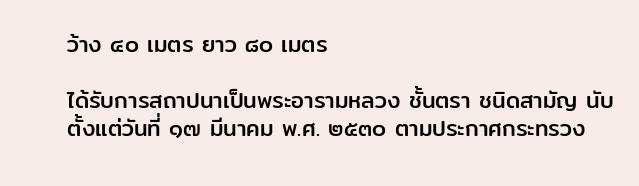ว้าง ๔๐ เมตร ยาว ๘๐ เมตร

ได้รับการสถาปนาเป็นพระอารามหลวง ชั้นตรา ชนิดสามัญ นับตั้งแต่วันที่ ๑๗ มีนาคม พ.ศ. ๒๕๓๐ ตามประกาศกระทรวง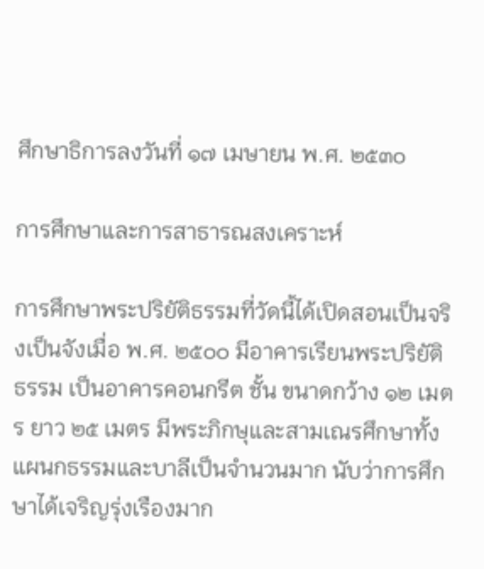ศึกษาธิการลงวันที่ ๑๗ เมษายน พ.ศ. ๒๕๓๐

การศึกษาและการสาธารณสงเคราะห์

การศึกษาพระปริยัติธรรมที่วัดนี้ได้เปิดสอนเป็นจริงเป็นจังเมื่อ พ.ศ. ๒๕๐๐ มีอาคารเรียนพระปริยัติธรรม เป็นอาคารคอนกรีต ชั้น ขนาดกว้าง ๑๒ เมตร ยาว ๒๕ เมตร มีพระภิกษุและสามเณรศึกษาทั้งแผนกธรรมและบาลีเป็นจำนวนมาก นับว่าการศึกษาได้เจริญรุ่งเรืองมาก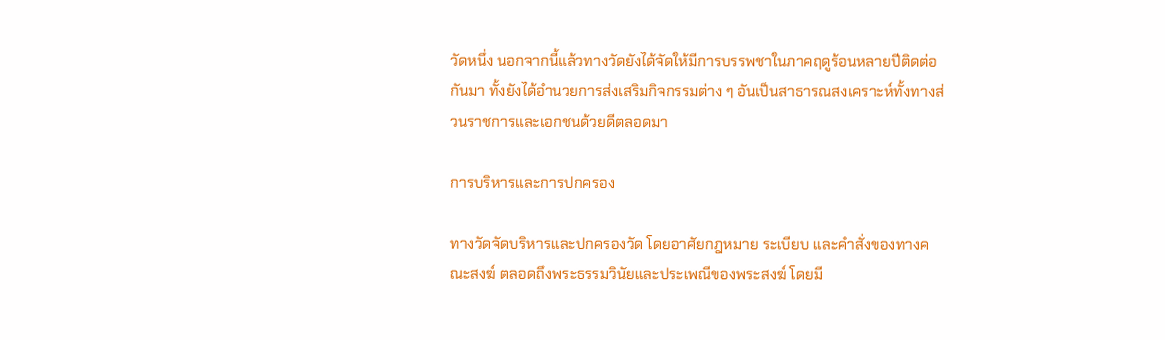วัดหนึ่ง นอกจากนี้แล้วทางวัดยังได้จัดให้มีการบรรพชาในภาคฤดูร้อนหลายปีติดต่อกันมา ทั้งยังได้อำนวยการส่งเสริมกิจกรรมต่าง ๆ อันเป็นสาธารณสงเคราะห์ทั้งทางส่วนราชการและเอกชนด้วยดีตลอดมา

การบริหารและการปกครอง

ทางวัดจัดบริหารและปกครองวัด โดยอาศัยกฎหมาย ระเบียบ และคำสั่งของทางคณะสงฆ์ ตลอดถึงพระธรรมวินัยและประเพณีของพระสงฆ์ โดยมี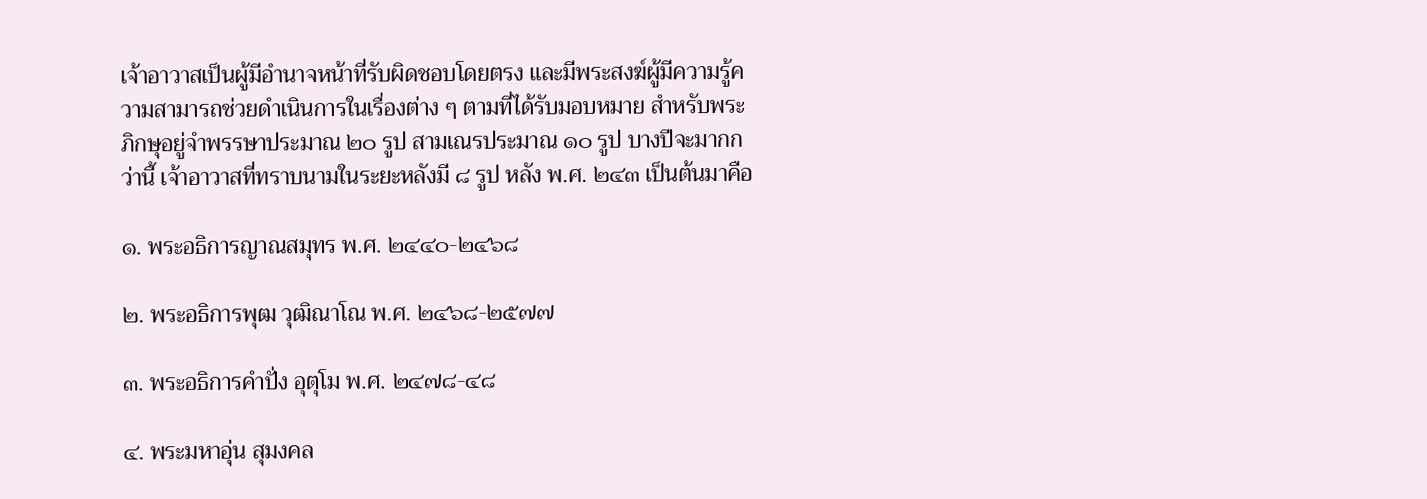เจ้าอาวาสเป็นผู้มีอำนาจหน้าที่รับผิดชอบโดยตรง และมีพระสงฆ์ผู้มีความรู้ความสามารถช่วยดำเนินการในเรื่องต่าง ๆ ตามที่ได้รับมอบหมาย สำหรับพระภิกษุอยู่จำพรรษาประมาณ ๒๐ รูป สามเณรประมาณ ๑๐ รูป บางปีจะมากกว่านี้ เจ้าอาวาสที่ทราบนามในระยะหลังมี ๘ รูป หลัง พ.ศ. ๒๔๓ เป็นต้นมาคือ

๑. พระอธิการญาณสมุทร พ.ศ. ๒๔๔๐-๒๔๖๘

๒. พระอธิการพุฒ วุฒิณาโณ พ.ศ. ๒๔๖๘-๒๕๗๗

๓. พระอธิการคำปั่ง อุตุโม พ.ศ. ๒๔๗๘-๔๘

๔. พระมหาอุ่น สุมงคล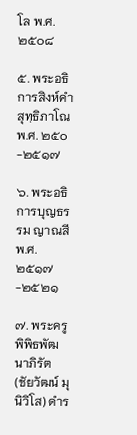โล พ.ศ. ๒๕๐๘

๕. พระอธิการสิงห์คำ สุทฺธิภาโณ พ.ศ. ๒๕๐-๒๕๑๗

๖. พระอธิการบุญธรรม ญาณสี พ.ศ. ๒๕๑๗-๒๕๒๑

๗. พระครูพิพิธพัฒนาภิรัต (ชัยวัฒน์ มุนิวิโส) ดำร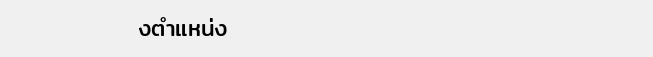งตำแหน่ง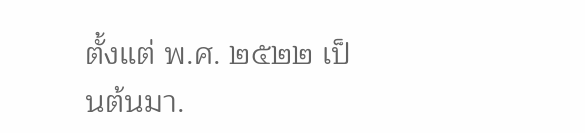ตั้งแต่ พ.ศ. ๒๕๒๒ เป็นต้นมา.